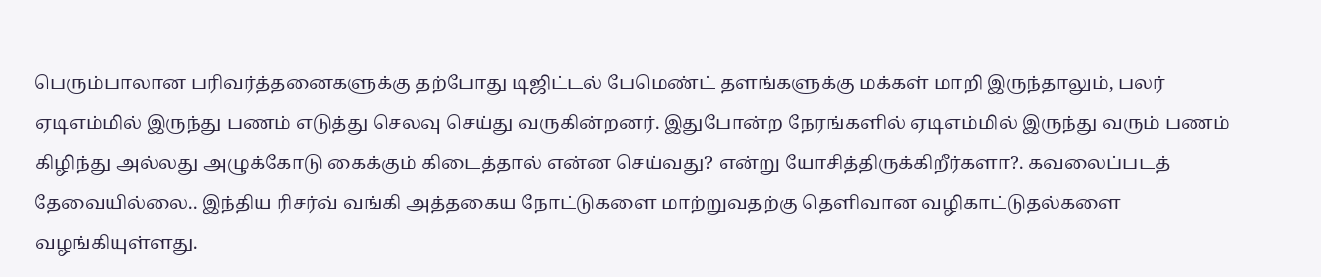பெரும்பாலான பரிவர்த்தனைகளுக்கு தற்போது டிஜிட்டல் பேமெண்ட் தளங்களுக்கு மக்கள் மாறி இருந்தாலும், பலர் ஏடிஎம்மில் இருந்து பணம் எடுத்து செலவு செய்து வருகின்றனர். இதுபோன்ற நேரங்களில் ஏடிஎம்மில் இருந்து வரும் பணம் கிழிந்து அல்லது அழுக்கோடு கைக்கும் கிடைத்தால் என்ன செய்வது? என்று யோசித்திருக்கிறீர்களா?. கவலைப்படத் தேவையில்லை.. இந்திய ரிசர்வ் வங்கி அத்தகைய நோட்டுகளை மாற்றுவதற்கு தெளிவான வழிகாட்டுதல்களை வழங்கியுள்ளது.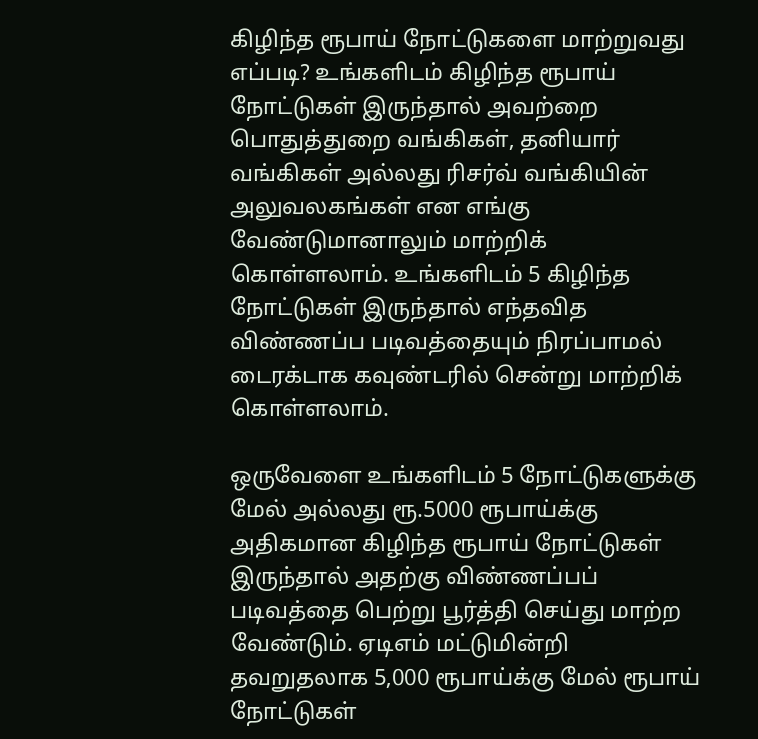கிழிந்த ரூபாய் நோட்டுகளை மாற்றுவது எப்படி? உங்களிடம் கிழிந்த ரூபாய் நோட்டுகள் இருந்தால் அவற்றை பொதுத்துறை வங்கிகள், தனியார் வங்கிகள் அல்லது ரிசர்வ் வங்கியின் அலுவலகங்கள் என எங்கு வேண்டுமானாலும் மாற்றிக் கொள்ளலாம். உங்களிடம் 5 கிழிந்த நோட்டுகள் இருந்தால் எந்தவித விண்ணப்ப படிவத்தையும் நிரப்பாமல் டைரக்டாக கவுண்டரில் சென்று மாற்றிக் கொள்ளலாம்.

ஒருவேளை உங்களிடம் 5 நோட்டுகளுக்கு மேல் அல்லது ரூ.5000 ரூபாய்க்கு அதிகமான கிழிந்த ரூபாய் நோட்டுகள் இருந்தால் அதற்கு விண்ணப்பப் படிவத்தை பெற்று பூர்த்தி செய்து மாற்ற வேண்டும். ஏடிஎம் மட்டுமின்றி தவறுதலாக 5,000 ரூபாய்க்கு மேல் ரூபாய் நோட்டுகள்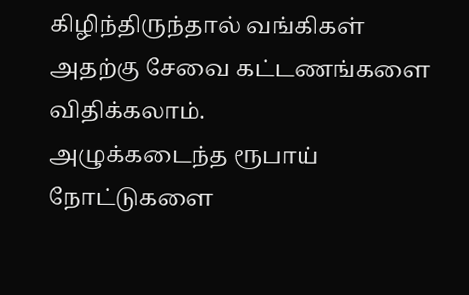கிழிந்திருந்தால் வங்கிகள் அதற்கு சேவை கட்டணங்களை விதிக்கலாம்.
அழுக்கடைந்த ரூபாய் நோட்டுகளை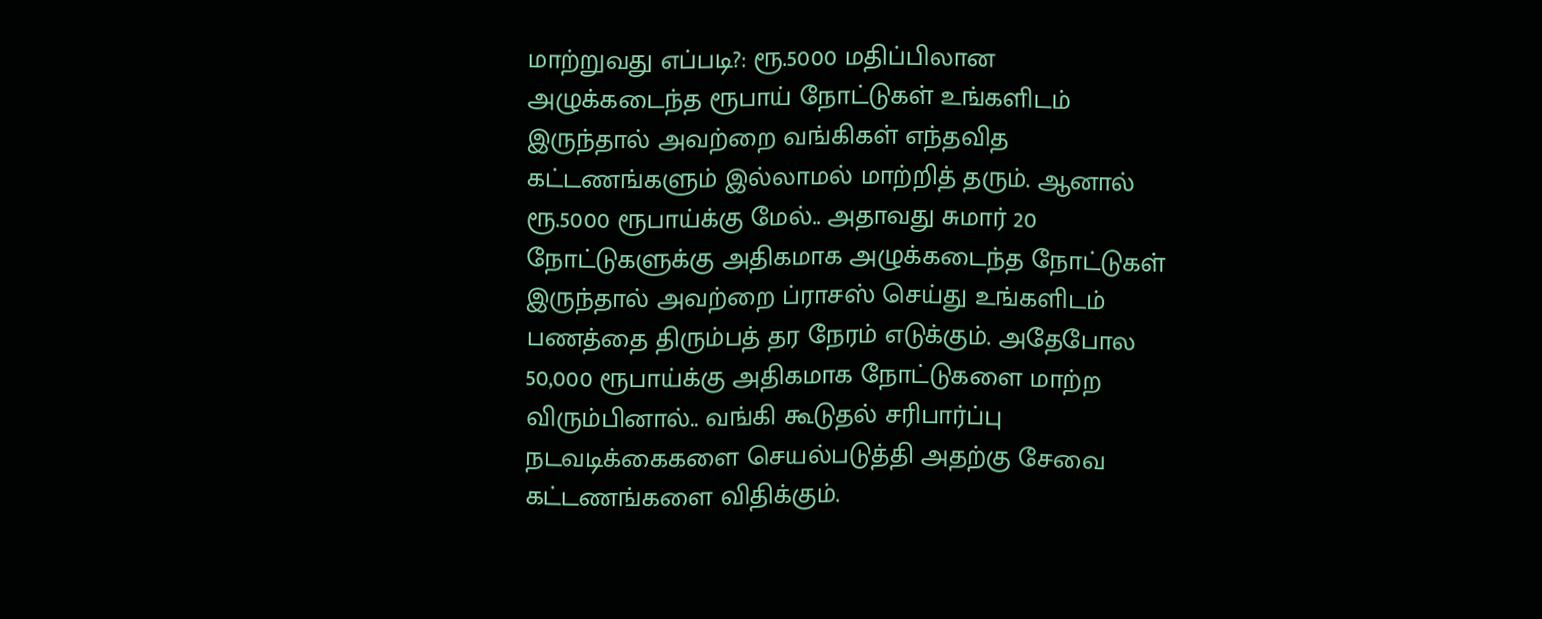மாற்றுவது எப்படி?: ரூ.5000 மதிப்பிலான அழுக்கடைந்த ரூபாய் நோட்டுகள் உங்களிடம் இருந்தால் அவற்றை வங்கிகள் எந்தவித கட்டணங்களும் இல்லாமல் மாற்றித் தரும். ஆனால் ரூ.5000 ரூபாய்க்கு மேல்.. அதாவது சுமார் 20 நோட்டுகளுக்கு அதிகமாக அழுக்கடைந்த நோட்டுகள் இருந்தால் அவற்றை ப்ராசஸ் செய்து உங்களிடம் பணத்தை திரும்பத் தர நேரம் எடுக்கும். அதேபோல 50,000 ரூபாய்க்கு அதிகமாக நோட்டுகளை மாற்ற விரும்பினால்.. வங்கி கூடுதல் சரிபார்ப்பு நடவடிக்கைகளை செயல்படுத்தி அதற்கு சேவை கட்டணங்களை விதிக்கும்.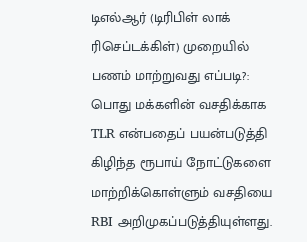டிஎல்ஆர் (டிரிபிள் லாக் ரிசெப்டக்கிள்) முறையில் பணம் மாற்றுவது எப்படி?: பொது மக்களின் வசதிக்காக TLR என்பதைப் பயன்படுத்தி கிழிந்த ரூபாய் நோட்டுகளை மாற்றிக்கொள்ளும் வசதியை RBI அறிமுகப்படுத்தியுள்ளது.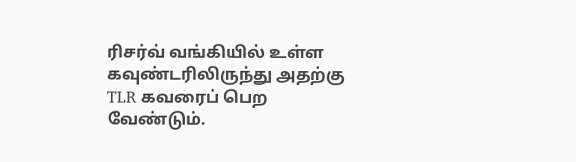ரிசர்வ் வங்கியில் உள்ள கவுண்டரிலிருந்து அதற்கு TLR கவரைப் பெற வேண்டும்.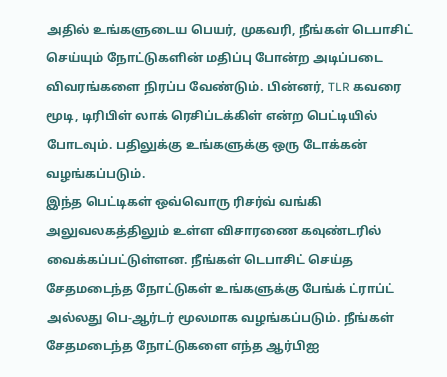அதில் உங்களுடைய பெயர், முகவரி, நீங்கள் டெபாசிட் செய்யும் நோட்டுகளின் மதிப்பு போன்ற அடிப்படை விவரங்களை நிரப்ப வேண்டும். பின்னர், TLR கவரை மூடி, டிரிபிள் லாக் ரெசிப்டக்கிள் என்ற பெட்டியில் போடவும். பதிலுக்கு உங்களுக்கு ஒரு டோக்கன் வழங்கப்படும்.
இந்த பெட்டிகள் ஒவ்வொரு ரிசர்வ் வங்கி அலுவலகத்திலும் உள்ள விசாரணை கவுண்டரில் வைக்கப்பட்டுள்ளன. நீங்கள் டெபாசிட் செய்த சேதமடைந்த நோட்டுகள் உங்களுக்கு பேங்க் ட்ராப்ட் அல்லது பெ-ஆர்டர் மூலமாக வழங்கப்படும். நீங்கள் சேதமடைந்த நோட்டுகளை எந்த ஆர்பிஐ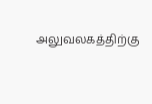அலுவலகத்திற்கு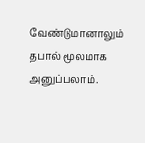வேண்டுமானாலும் தபால் மூலமாக அனுப்பலாம்.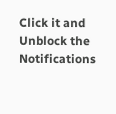Click it and Unblock the Notifications